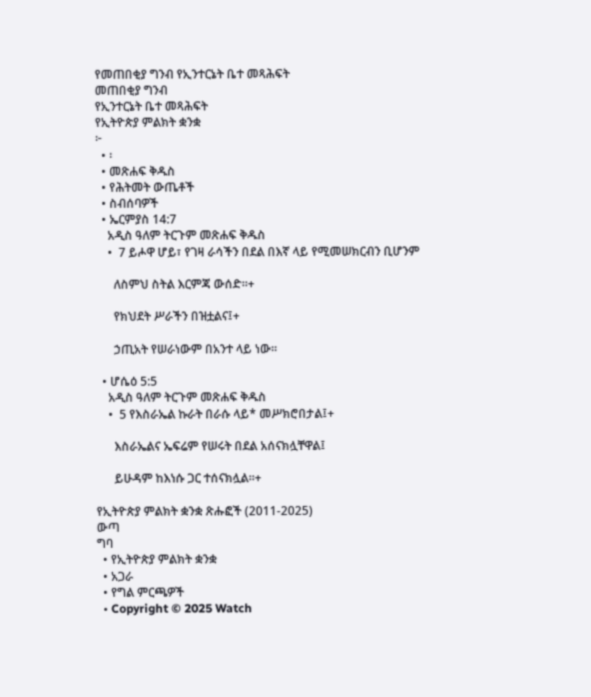የመጠበቂያ ግንብ የኢንተርኔት ቤተ መጻሕፍት
መጠበቂያ ግንብ
የኢንተርኔት ቤተ መጻሕፍት
የኢትዮጵያ ምልክት ቋንቋ
፦
  • ፡
  • መጽሐፍ ቅዱስ
  • የሕትመት ውጤቶች
  • ስብሰባዎች
  • ኤርምያስ 14:7
    አዲስ ዓለም ትርጉም መጽሐፍ ቅዱስ
    •  7 ይሖዋ ሆይ፣ የገዛ ራሳችን በደል በእኛ ላይ የሚመሠክርብን ቢሆንም

      ለስምህ ስትል እርምጃ ውሰድ።+

      የክህደት ሥራችን በዝቷልና፤+

      ኃጢአት የሠራነውም በአንተ ላይ ነው።

  • ሆሴዕ 5:5
    አዲስ ዓለም ትርጉም መጽሐፍ ቅዱስ
    •  5 የእስራኤል ኩራት በራሱ ላይ* መሥክሮበታል፤+

      እስራኤልና ኤፍሬም የሠሩት በደል አሰናክሏቸዋል፤

      ይሁዳም ከእነሱ ጋር ተሰናክሏል።+

የኢትዮጵያ ምልክት ቋንቋ ጽሑፎች (2011-2025)
ውጣ
ግባ
  • የኢትዮጵያ ምልክት ቋንቋ
  • አጋራ
  • የግል ምርጫዎች
  • Copyright © 2025 Watch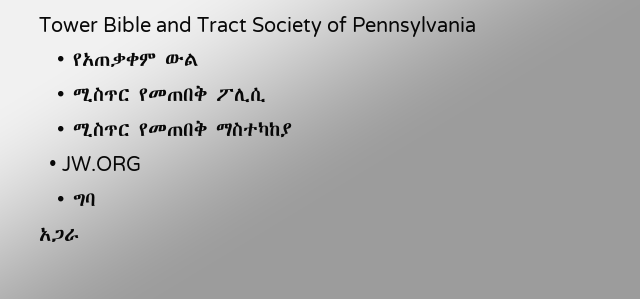Tower Bible and Tract Society of Pennsylvania
  • የአጠቃቀም ውል
  • ሚስጥር የመጠበቅ ፖሊሲ
  • ሚስጥር የመጠበቅ ማስተካከያ
  • JW.ORG
  • ግባ
አጋራ